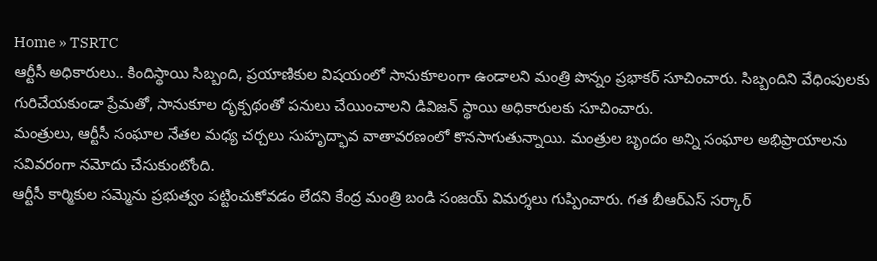Home » TSRTC
ఆర్టీసీ అధికారులు.. కిందిస్థాయి సిబ్బంది, ప్రయాణికుల విషయంలో సానుకూలంగా ఉండాలని మంత్రి పొన్నం ప్రభాకర్ సూచించారు. సిబ్బందిని వేధింపులకు గురిచేయకుండా ప్రేమతో, సానుకూల దృక్పథంతో పనులు చేయించాలని డివిజన్ స్థాయి అధికారులకు సూచించారు.
మంత్రులు, ఆర్టీసీ సంఘాల నేతల మధ్య చర్చలు సుహృద్భావ వాతావరణంలో కొనసాగుతున్నాయి. మంత్రుల బృందం అన్ని సంఘాల అభిప్రాయాలను సవివరంగా నమోదు చేసుకుంటోంది.
ఆర్టీసీ కార్మికుల సమ్మెను ప్రభుత్వం పట్టించుకోవడం లేదని కేంద్ర మంత్రి బండి సంజయ్ విమర్శలు గుప్పించారు. గత బీఆర్ఎస్ సర్కార్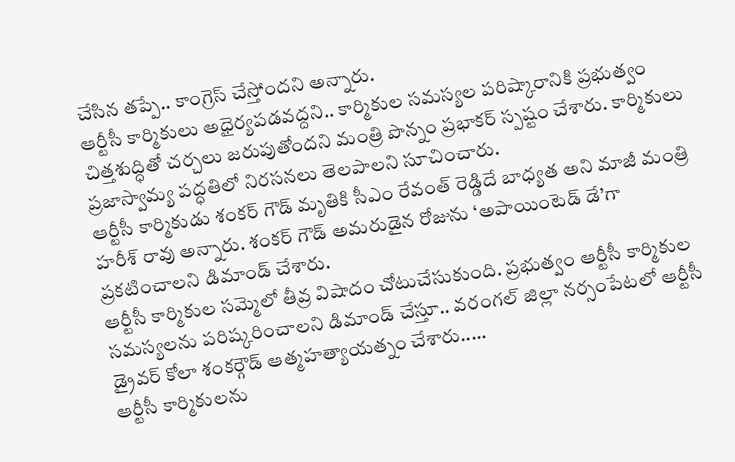చేసిన తప్పే.. కాంగ్రెస్ చేస్తోందని అన్నారు.
ఆర్టీసీ కార్మికులు అధైర్యపడవద్దని.. కార్మికుల సమస్యల పరిష్కారానికి ప్రభుత్వం చిత్తశుద్ధితో చర్చలు జరుపుతోందని మంత్రి పొన్నం ప్రభాకర్ స్పష్టం చేశారు. కార్మికులు ప్రజాస్వామ్య పద్ధతిలో నిరసనలు తెలపాలని సూచించారు.
ఆర్టీసీ కార్మికుడు శంకర్ గౌడ్ మృతికి సీఎం రేవంత్ రెడ్డిదే బాధ్యత అని మాజీ మంత్రి హరీశ్ రావు అన్నారు. శంకర్ గౌడ్ అమరుడైన రోజును ‘అపాయింటెడ్ డే’గా ప్రకటించాలని డిమాండ్ చేశారు.
ఆర్టీసీ కార్మికుల సమ్మెలో తీవ్ర విషాదం చోటుచేసుకుంది. ప్రభుత్వం ఆర్టీసీ కార్మికుల సమస్యలను పరిష్కరించాలని డిమాండ్ చేస్తూ.. వరంగల్ జిల్లా నర్సంపేటలో ఆర్టీసీ డ్రైవర్ కోలా శంకర్గౌడ్ ఆత్మహత్యాయత్నం చేశారు.....
ఆర్టీసీ కార్మికులను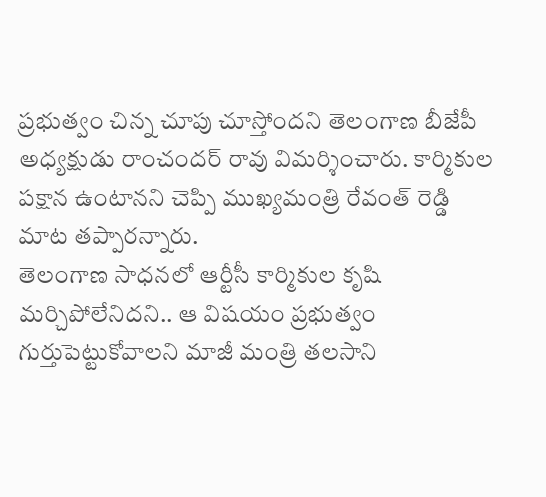ప్రభుత్వం చిన్న చూపు చూస్తోందని తెలంగాణ బీజేపీ అధ్యక్షుడు రాంచందర్ రావు విమర్శించారు. కార్మికుల పక్షాన ఉంటానని చెప్పి ముఖ్యమంత్రి రేవంత్ రెడ్డి మాట తప్పారన్నారు.
తెలంగాణ సాధనలో ఆర్టీసీ కార్మికుల కృషి మర్చిపోలేనిదని.. ఆ విషయం ప్రభుత్వం గుర్తుపెట్టుకోవాలని మాజీ మంత్రి తలసాని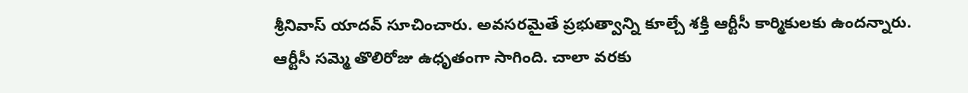శ్రీనివాస్ యాదవ్ సూచించారు. అవసరమైతే ప్రభుత్వాన్ని కూల్చే శక్తి ఆర్టీసీ కార్మికులకు ఉందన్నారు.
ఆర్టీసీ సమ్మె తొలిరోజు ఉధృతంగా సాగింది. చాలా వరకు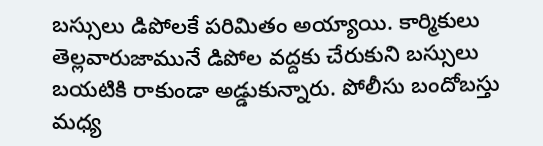బస్సులు డిపోలకే పరిమితం అయ్యాయి. కార్మికులు తెల్లవారుజామునే డిపోల వద్దకు చేరుకుని బస్సులు బయటికి రాకుండా అడ్డుకున్నారు. పోలీసు బందోబస్తు మధ్య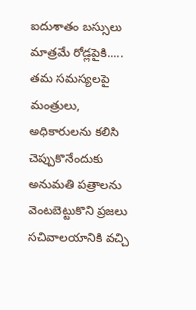ఐదుశాతం బస్సులు మాత్రమే రోడ్లపైకి.....
తమ సమస్యలపై మంత్రులు, అధికారులను కలిసి చెప్పుకొనేందుకు అనుమతి పత్రాలను వెంటబెట్టుకొని ప్రజలు సచివాలయానికి వచ్చి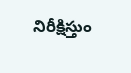నిరీక్షిస్తుం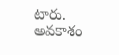టారు. అవకాశం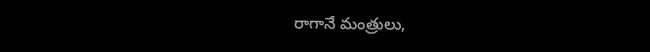రాగానే మంత్రులు,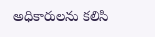అధికారులను కలిసి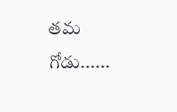తమ గోడు......